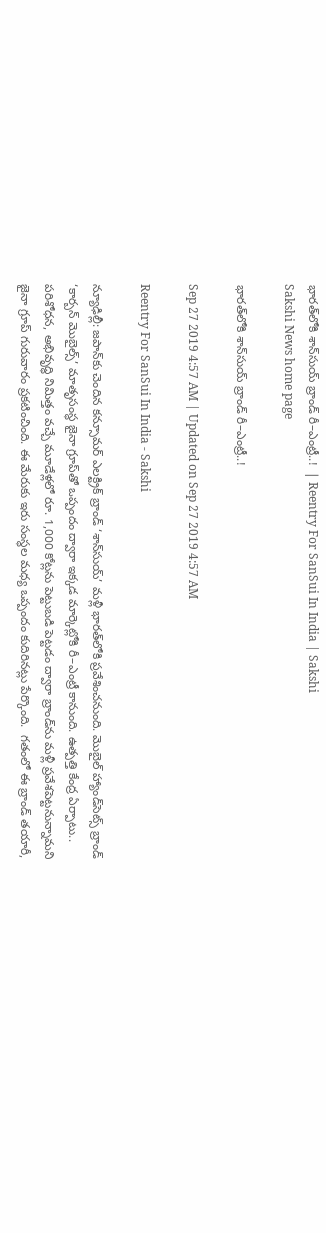భారత్‌లోకి శాన్‌సుయ్‌ బ్రాండ్‌ రీ–ఎంట్రీ..!  | Reentry For SanSui In India | Sakshi
Sakshi News home page

భారత్‌లోకి శాన్‌సుయ్‌ బ్రాండ్‌ రీ–ఎంట్రీ..!

Sep 27 2019 4:57 AM | Updated on Sep 27 2019 4:57 AM

Reentry For SanSui In India - Sakshi

న్యూఢిల్లీ: జపాన్‌కు చెందిన కన్సూమర్‌ ఎలక్ట్రిక్‌ బ్రాండ్‌ ‘శాన్‌సుయ్‌’ మళ్లీ భారత్‌లోకి ప్రవేశించనుంది. మొబైల్‌ హ్యాండ్‌సెట్స్‌ బ్రాండ్‌ ‘కార్బన్‌ మొబైల్స్‌’ మాతృసంస్థ జైనా గ్రూప్‌తో ఒప్పందం ద్వారా ఇక్కడ మార్కెట్లోకి రీ–ఎంట్రీ కానుంది. ఉత్పత్తి కేంద్ర ఏర్పాటు.. పరిశోధన, అభివృద్ధి నిమిత్తం వచ్చే మూడేళ్లలో రూ. 1,000 కోట్లను పెట్టుబడి పెట్టడం ద్వారా బ్రాండ్‌ను మళ్లీ ప్రవేశపెట్టనున్నామని జైనా గ్రూప్‌ గురువారం ప్రకటించింది. ఈ మేరుకు ఇరు సంస్థల మధ్య ఒప్పందం కుదిరినట్లు పేర్కొంది.  గతంలో ఈ బ్రాండ్‌ తయారీ,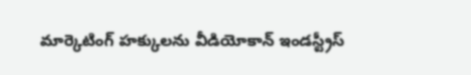మార్కెటింగ్‌ హక్కులను వీడియోకాన్‌ ఇండస్ట్రీస్‌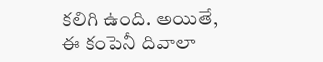కలిగి ఉంది. అయితే, ఈ కంపెనీ దివాలా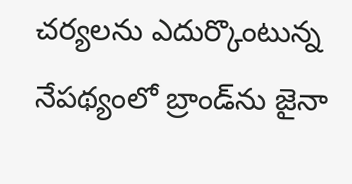చర్యలను ఎదుర్కొంటున్న నేపథ్యంలో బ్రాండ్‌ను జైనా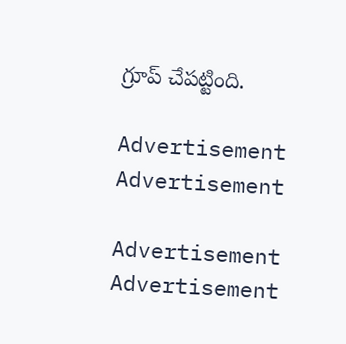గ్రూప్‌ చేపట్టింది.

Advertisement
Advertisement

Advertisement
Advertisement